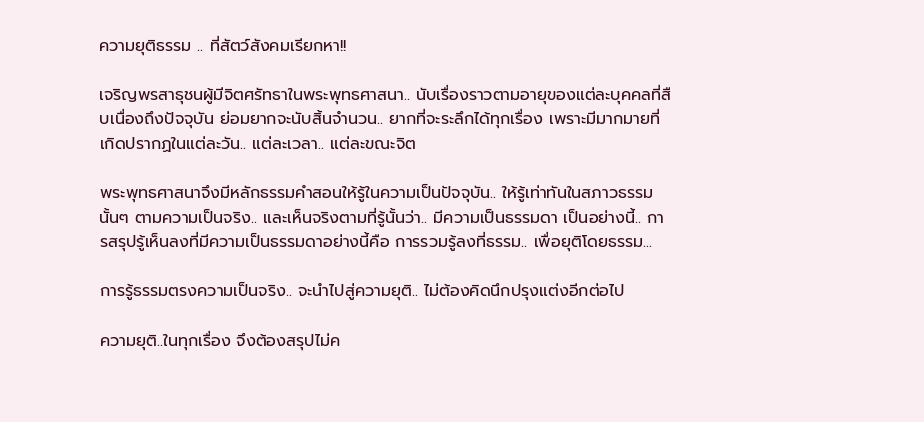ความยุติธรรม .. ที่สัตว์สังคมเรียกหา!!

เจริญพรสาธุชนผู้มีจิตศรัทธาในพระพุทธศาสนา.. นับเรื่องราวตามอายุของแต่ละบุคคลที่สืบเนื่องถึงปัจจุบัน ย่อมยากจะนับสิ้นจำนวน.. ยากที่จะระลึกได้ทุกเรื่อง เพราะมีมากมายที่เกิดปรากฏในแต่ละวัน.. แต่ละเวลา.. แต่ละขณะจิต

พระพุทธศาสนาจึงมีหลักธรรมคำสอนให้รู้ในความเป็นปัจจุบัน.. ให้รู้เท่าทันในสภาวธรรมนั้นๆ ตามความเป็นจริง.. และเห็นจริงตามที่รู้นั้นว่า.. มีความเป็นธรรมดา เป็นอย่างนี้.. การสรุปรู้เห็นลงที่มีความเป็นธรรมดาอย่างนี้คือ การรวมรู้ลงที่ธรรม.. เพื่อยุติโดยธรรม...

การรู้ธรรมตรงความเป็นจริง.. จะนำไปสู่ความยุติ.. ไม่ต้องคิดนึกปรุงแต่งอีกต่อไป

ความยุติ..ในทุกเรื่อง จึงต้องสรุปไม่ค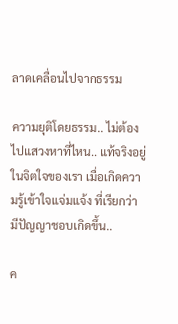ลาดเคลื่อนไปจากธรรม

ความยุติโดยธรรม.. ไม่ต้องไปแสวงหาที่ไหน.. แท้จริงอยู่ในจิตใจของเรา เมื่อเกิดความรู้เข้าใจแจ่มแจ้ง ที่เรียกว่า มีปัญญาชอบเกิดขึ้น..

ค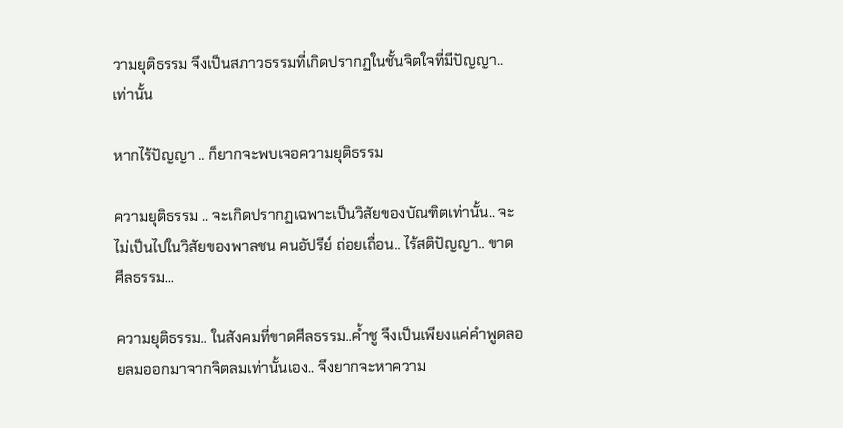วามยุติธรรม จึงเป็นสภาวธรรมที่เกิดปรากฏในชั้นจิตใจที่มีปัญญา..เท่านั้น

หากไร้ปัญญา .. ก็ยากจะพบเจอความยุติธรรม

ความยุติธรรม .. จะเกิดปรากฏเฉพาะเป็นวิสัยของบัณฑิตเท่านั้น.. จะไม่เป็นไปในวิสัยของพาลชน คนอัปรีย์ ถ่อยเถื่อน.. ไร้สติปัญญา.. ขาดศีลธรรม...

ความยุติธรรม.. ในสังคมที่ขาดศีลธรรม..ค้ำชู จึงเป็นเพียงแค่คำพูดลอยลมออกมาจากจิตลมเท่านั้นเอง.. จึงยากจะหาความ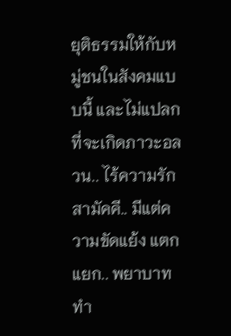ยุติธรรมให้กับหมู่ชนในสังคมแบบนี้ และไม่แปลกที่จะเกิดภาวะอลวน.. ไร้ความรักสามัคคี.. มีแต่ความขัดแย้ง แตกแยก.. พยาบาท ทำ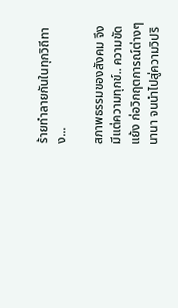ร้ายทำลายกันในทุกวิถีทาง...

สภาพธรรมของสังคม จึงมีแต่ความทุกข์.. ความขัดแย้ง ก่อวิกฤตการณ์ต่างๆ นานา จนนำไปสู่ความวิปริ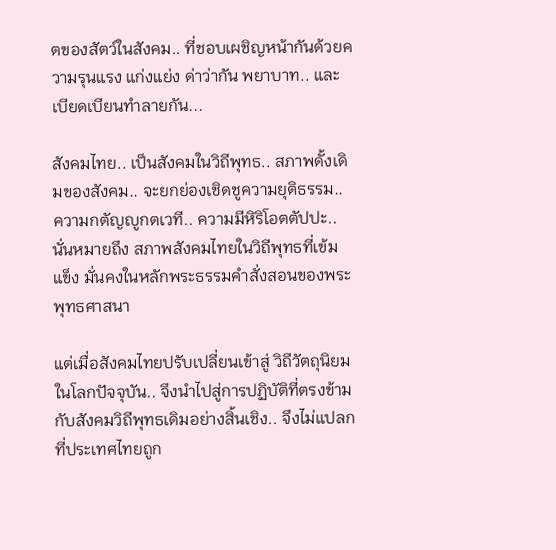ตของสัตว์ในสังคม.. ที่ชอบเผชิญหน้ากันด้วยความรุนแรง แก่งแย่ง ด่าว่ากัน พยาบาท.. และเบียดเบียนทำลายกัน...

สังคมไทย.. เป็นสังคมในวิถีพุทธ.. สภาพดั้งเดิมของสังคม.. จะยกย่องเชิดชูความยุติธรรม.. ความกตัญญูกตเวที.. ความมีหิริโอตตัปปะ.. นั่นหมายถึง สภาพสังคมไทยในวิถีพุทธที่เข้มแข็ง มั่นคงในหลักพระธรรมคำสั่งสอนของพระพุทธศาสนา

แต่เมื่อสังคมไทยปรับเปลี่ยนเข้าสู่ วิถีวัตถุนิยม ในโลกปัจจุบัน.. จึงนำไปสู่การปฏิบัติที่ตรงข้ามกับสังคมวิถีพุทธเดิมอย่างสิ้นเชิง.. จึงไม่แปลกที่ประเทศไทยถูก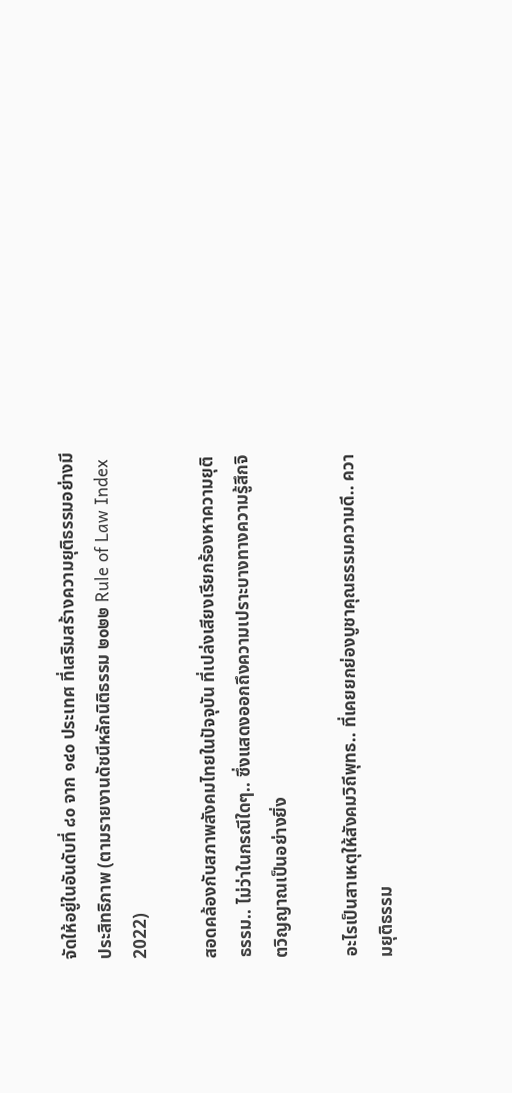จัดให้อยู่ในอันดับที่ ๘๐ จาก ๑๔๐ ประเทศ ที่เสริมสร้างความยุติธรรมอย่างมีประสิทธิภาพ (ตามรายงานดัชนีหลักนิติธรรม ๒๐๒๒ Rule of Law Index 2022)

สอดคล้องกับสภาพสังคมไทยในปัจจุบัน ที่เปล่งเสียงเรียกร้องหาความยุติธรรม.. ไม่ว่าในกรณีใดๆ.. ซึ่งแสดงออกถึงความเปราะบางทางความรู้สึกจิตวิญญาณเป็นอย่างยิ่ง

อะไรเป็นสาเหตุให้สังคมวิถีพุทธ.. ที่เคยยกย่องบูชาคุณธรรมความดี.. ความยุติธรรม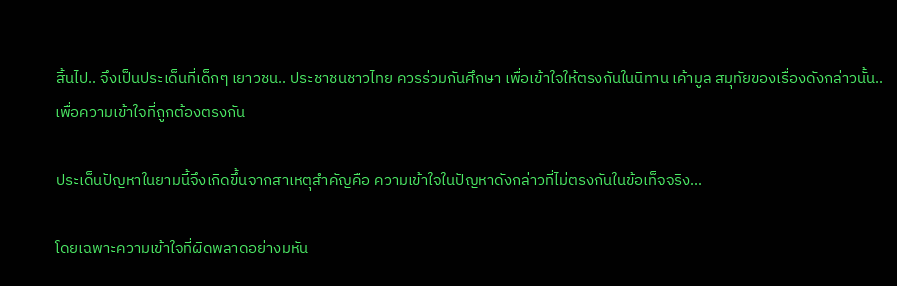สิ้นไป.. จึงเป็นประเด็นที่เด็กๆ เยาวชน.. ประชาชนชาวไทย ควรร่วมกันศึกษา เพื่อเข้าใจให้ตรงกันในนิทาน เค้ามูล สมุทัยของเรื่องดังกล่าวนั้น.. เพื่อความเข้าใจที่ถูกต้องตรงกัน

ประเด็นปัญหาในยามนี้จึงเกิดขึ้นจากสาเหตุสำคัญคือ ความเข้าใจในปัญหาดังกล่าวที่ไม่ตรงกันในข้อเท็จจริง...

โดยเฉพาะความเข้าใจที่ผิดพลาดอย่างมหัน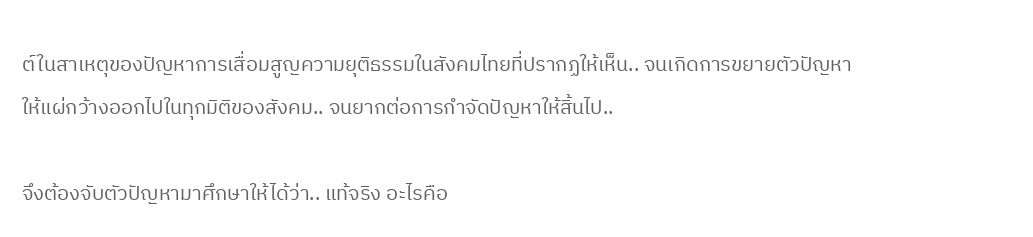ต์ในสาเหตุของปัญหาการเสื่อมสูญความยุติธรรมในสังคมไทยที่ปรากฏให้เห็น.. จนเกิดการขยายตัวปัญหาให้แผ่กว้างออกไปในทุกมิติของสังคม.. จนยากต่อการกำจัดปัญหาให้สิ้นไป..

จึงต้องจับตัวปัญหามาศึกษาให้ได้ว่า.. แท้จริง อะไรคือ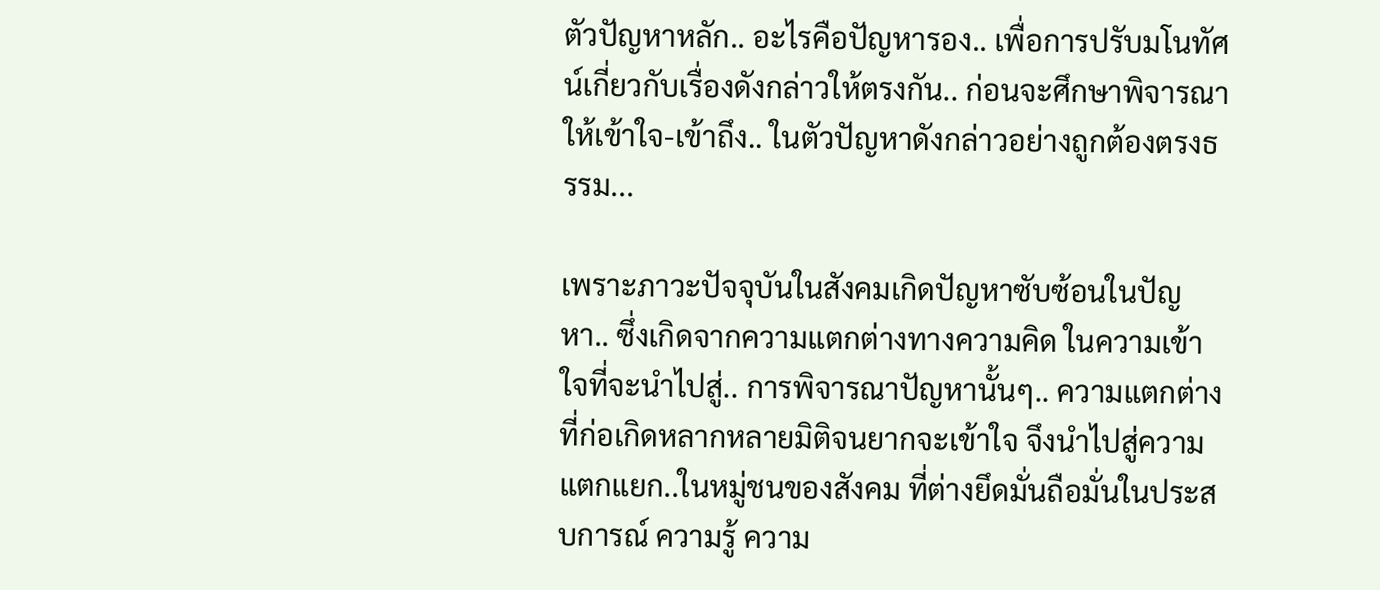ตัวปัญหาหลัก.. อะไรคือปัญหารอง.. เพื่อการปรับมโนทัศน์เกี่ยวกับเรื่องดังกล่าวให้ตรงกัน.. ก่อนจะศึกษาพิจารณาให้เข้าใจ-เข้าถึง.. ในตัวปัญหาดังกล่าวอย่างถูกต้องตรงธรรม...

เพราะภาวะปัจจุบันในสังคมเกิดปัญหาซับซ้อนในปัญหา.. ซึ่งเกิดจากความแตกต่างทางความคิด ในความเข้าใจที่จะนำไปสู่.. การพิจารณาปัญหานั้นๆ.. ความแตกต่างที่ก่อเกิดหลากหลายมิติจนยากจะเข้าใจ จึงนำไปสู่ความแตกแยก..ในหมู่ชนของสังคม ที่ต่างยึดมั่นถือมั่นในประสบการณ์ ความรู้ ความ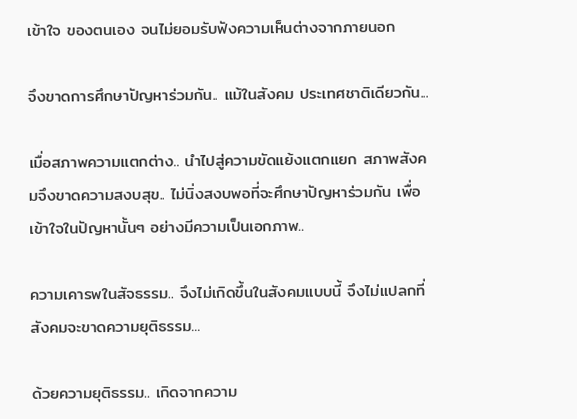เข้าใจ ของตนเอง จนไม่ยอมรับฟังความเห็นต่างจากภายนอก

จึงขาดการศึกษาปัญหาร่วมกัน.. แม้ในสังคม ประเทศชาติเดียวกัน...

เมื่อสภาพความแตกต่าง.. นำไปสู่ความขัดแย้งแตกแยก สภาพสังคมจึงขาดความสงบสุข.. ไม่นิ่งสงบพอที่จะศึกษาปัญหาร่วมกัน เพื่อเข้าใจในปัญหานั้นๆ อย่างมีความเป็นเอกภาพ..

ความเคารพในสัจธรรม.. จึงไม่เกิดขึ้นในสังคมแบบนี้ จึงไม่แปลกที่ สังคมจะขาดความยุติธรรม...

ด้วยความยุติธรรม.. เกิดจากความ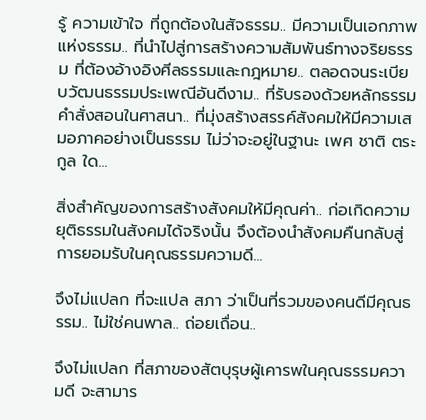รู้ ความเข้าใจ ที่ถูกต้องในสัจธรรม.. มีความเป็นเอกภาพแห่งธรรม.. ที่นำไปสู่การสร้างความสัมพันธ์ทางจริยธรรม ที่ต้องอ้างอิงศีลธรรมและกฎหมาย.. ตลอดจนระเบียบวัฒนธรรมประเพณีอันดีงาม.. ที่รับรองด้วยหลักธรรมคำสั่งสอนในศาสนา.. ที่มุ่งสร้างสรรค์สังคมให้มีความเสมอภาคอย่างเป็นธรรม ไม่ว่าจะอยู่ในฐานะ เพศ ชาติ ตระกูล ใด...

สิ่งสำคัญของการสร้างสังคมให้มีคุณค่า.. ก่อเกิดความยุติธรรมในสังคมได้จริงนั้น จึงต้องนำสังคมคืนกลับสู่การยอมรับในคุณธรรมความดี...

จึงไม่แปลก ที่จะแปล สภา ว่าเป็นที่รวมของคนดีมีคุณธรรม.. ไม่ใช่คนพาล.. ถ่อยเถื่อน..

จึงไม่แปลก ที่สภาของสัตบุรุษผู้เคารพในคุณธรรมความดี จะสามาร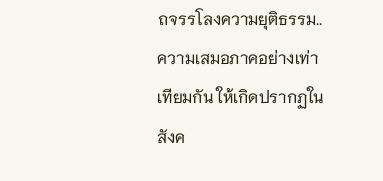ถจรรโลงความยุติธรรม.. ความเสมอภาคอย่างเท่าเทียมกัน ให้เกิดปรากฏในสังค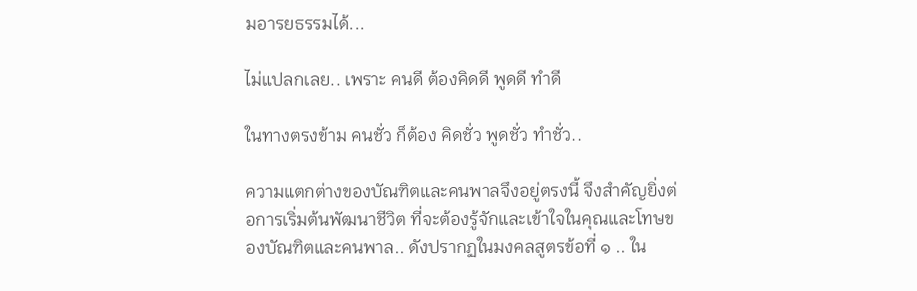มอารยธรรมได้...

ไม่แปลกเลย.. เพราะ คนดี ต้องคิดดี พูดดี ทำดี

ในทางตรงข้าม คนชั่ว ก็ต้อง คิดชั่ว พูดชั่ว ทำชั่ว..

ความแตกต่างของบัณฑิตและคนพาลจึงอยู่ตรงนี้ จึงสำคัญยิ่งต่อการเริ่มต้นพัฒนาชีวิต ที่จะต้องรู้จักและเข้าใจในคุณและโทษของบัณฑิตและคนพาล.. ดังปรากฏในมงคลสูตรข้อที่ ๑ .. ใน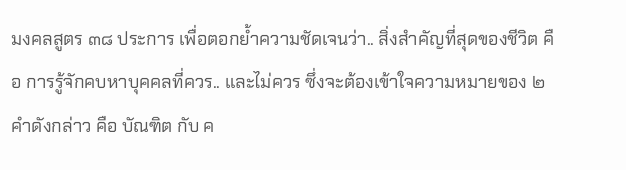มงคลสูตร ๓๘ ประการ เพื่อตอกย้ำความชัดเจนว่า.. สิ่งสำคัญที่สุดของชีวิต คือ การรู้จักคบหาบุคคลที่ควร.. และไม่ควร ซึ่งจะต้องเข้าใจความหมายของ ๒ คำดังกล่าว คือ บัณฑิต กับ ค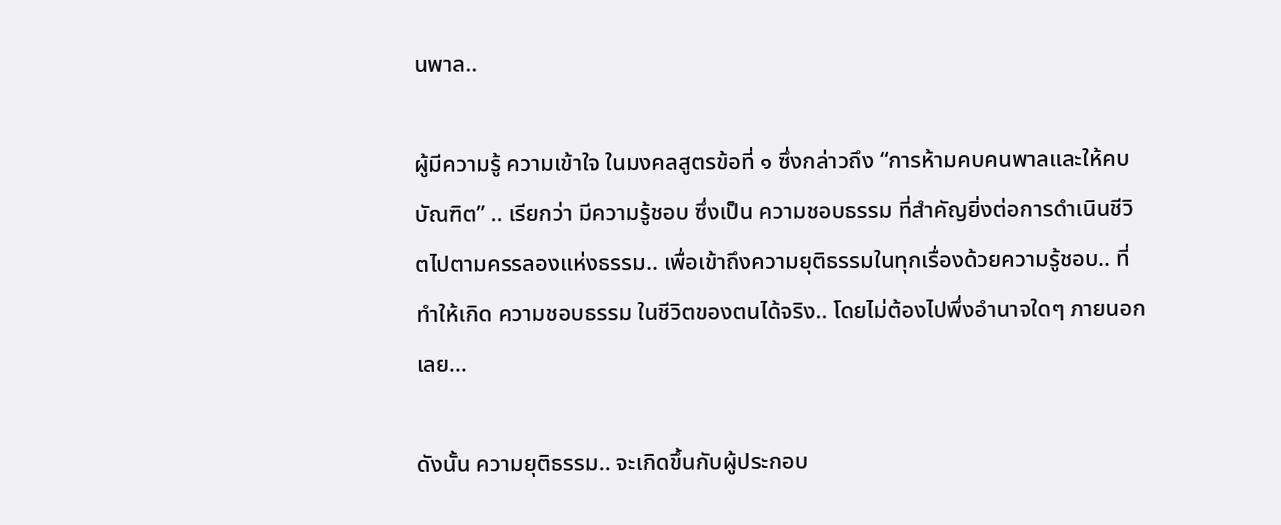นพาล..

ผู้มีความรู้ ความเข้าใจ ในมงคลสูตรข้อที่ ๑ ซึ่งกล่าวถึง “การห้ามคบคนพาลและให้คบบัณฑิต” .. เรียกว่า มีความรู้ชอบ ซึ่งเป็น ความชอบธรรม ที่สำคัญยิ่งต่อการดำเนินชีวิตไปตามครรลองแห่งธรรม.. เพื่อเข้าถึงความยุติธรรมในทุกเรื่องด้วยความรู้ชอบ.. ที่ทำให้เกิด ความชอบธรรม ในชีวิตของตนได้จริง.. โดยไม่ต้องไปพึ่งอำนาจใดๆ ภายนอกเลย...

ดังนั้น ความยุติธรรม.. จะเกิดขึ้นกับผู้ประกอบ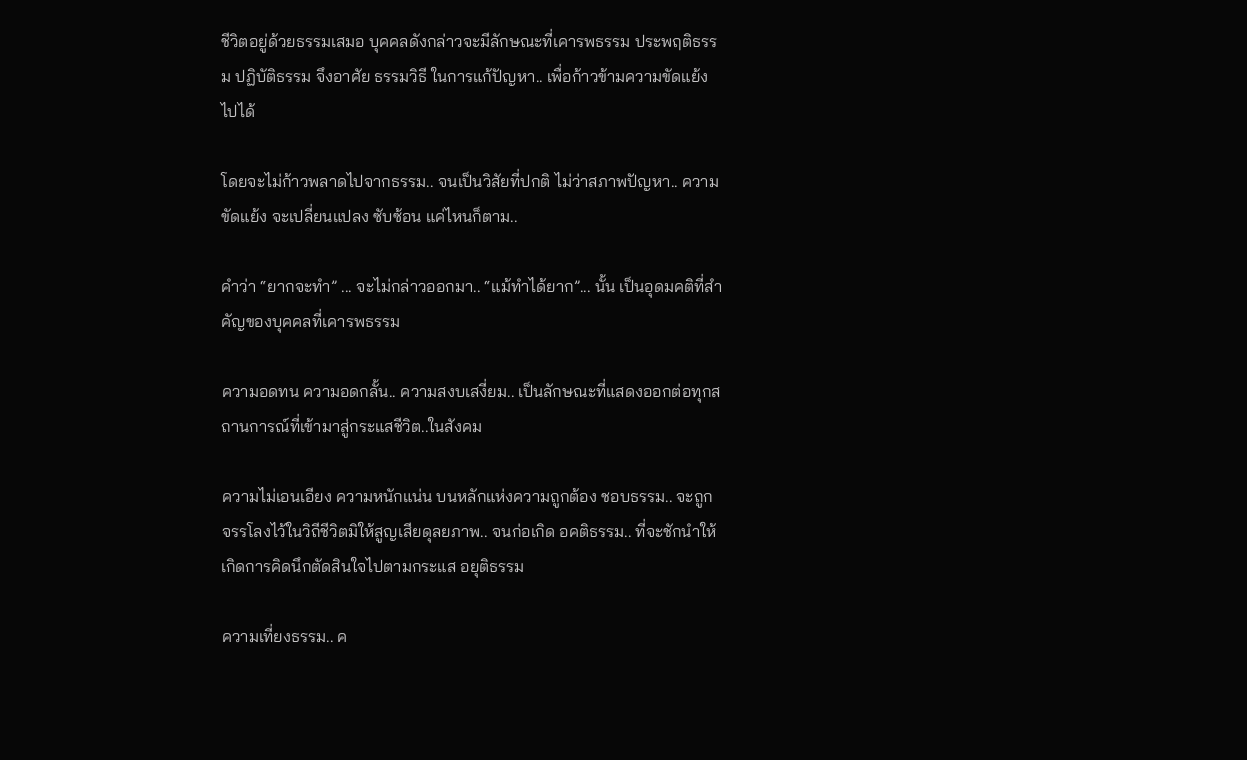ชีวิตอยู่ด้วยธรรมเสมอ บุคคลดังกล่าวจะมีลักษณะที่เคารพธรรม ประพฤติธรรม ปฏิบัติธรรม จึงอาศัย ธรรมวิธี ในการแก้ปัญหา.. เพื่อก้าวข้ามความขัดแย้งไปได้

โดยจะไม่ก้าวพลาดไปจากธรรม.. จนเป็นวิสัยที่ปกติ ไม่ว่าสภาพปัญหา.. ความขัดแย้ง จะเปลี่ยนแปลง ซับซ้อน แค่ไหนก็ตาม..

คำว่า “ยากจะทำ” ... จะไม่กล่าวออกมา.. “แม้ทำได้ยาก”... นั้น เป็นอุดมคติที่สำคัญของบุคคลที่เคารพธรรม

ความอดทน ความอดกลั้น.. ความสงบเสงี่ยม.. เป็นลักษณะที่แสดงออกต่อทุกสถานการณ์ที่เข้ามาสู่กระแสชีวิต..ในสังคม

ความไม่เอนเอียง ความหนักแน่น บนหลักแห่งความถูกต้อง ชอบธรรม.. จะถูกจรรโลงไว้ในวิถีชีวิตมิให้สูญเสียดุลยภาพ.. จนก่อเกิด อคติธรรม.. ที่จะชักนำให้เกิดการคิดนึกตัดสินใจไปตามกระแส อยุติธรรม

ความเที่ยงธรรม.. ค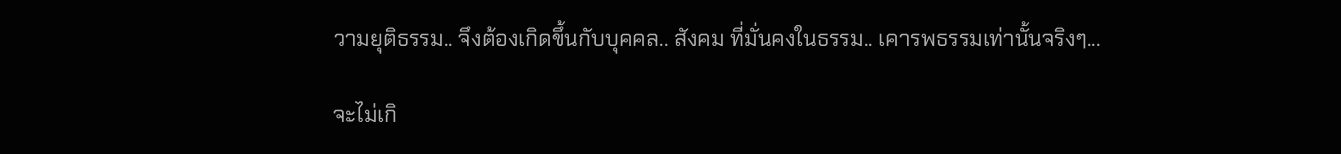วามยุติธรรม.. จึงต้องเกิดขึ้นกับบุคคล.. สังคม ที่มั่นคงในธรรม.. เคารพธรรมเท่านั้นจริงๆ...

จะไม่เกิ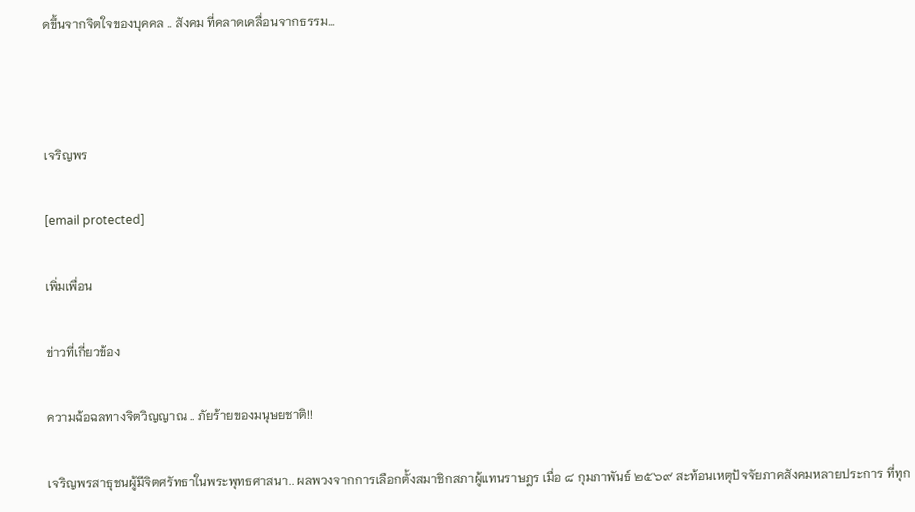ดขึ้นจากจิตใจของบุคคล .. สังคม ที่คลาดเคลื่อนจากธรรม...



เจริญพร

[email protected]

เพิ่มเพื่อน

ข่าวที่เกี่ยวข้อง

ความฉ้อฉลทางจิตวิญญาณ .. ภัยร้ายของมนุษยชาติ!!

เจริญพรสาธุชนผู้มีจิตศรัทธาในพระพุทธศาสนา.. ผลพวงจากการเลือกตั้งสมาชิกสภาผู้แทนราษฎร เมื่อ ๘ กุมภาพันธ์ ๒๕๖๙ สะท้อนเหตุปัจจัยภาคสังคมหลายประการ ที่ทุก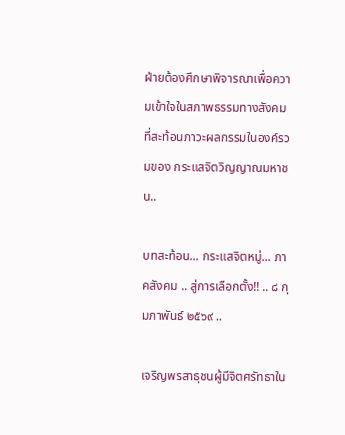ฝ่ายต้องศึกษาพิจารณาเพื่อความเข้าใจในสภาพธรรมทางสังคม ที่สะท้อนภาวะผลกรรมในองค์รวมของ กระแสจิตวิญญาณมหาชน..

บทสะท้อน... กระแสจิตหมู่... ภาคสังคม .. สู่การเลือกตั้ง!! .. ๘ กุมภาพันธ์ ๒๕๖๙ ..

เจริญพรสาธุชนผู้มีจิตศรัทธาใน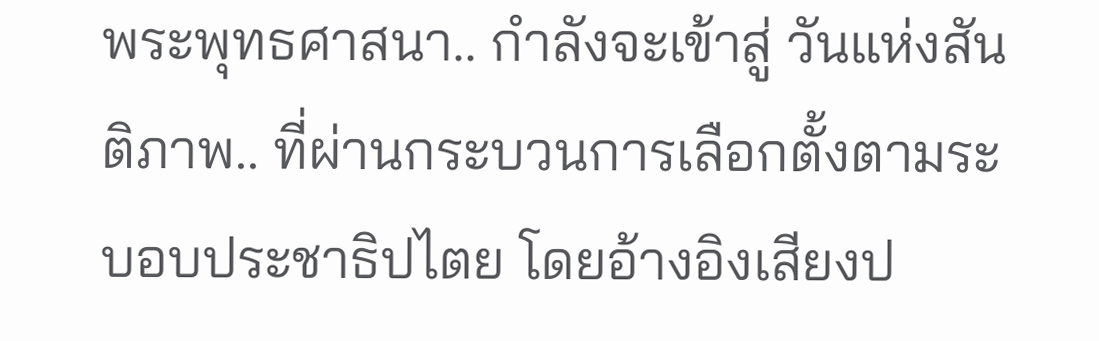พระพุทธศาสนา.. กำลังจะเข้าสู่ วันแห่งสันติภาพ.. ที่ผ่านกระบวนการเลือกตั้งตามระบอบประชาธิปไตย โดยอ้างอิงเสียงป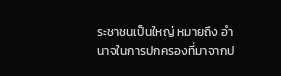ระชาชนเป็นใหญ่ หมายถึง อำนาจในการปกครองที่มาจากป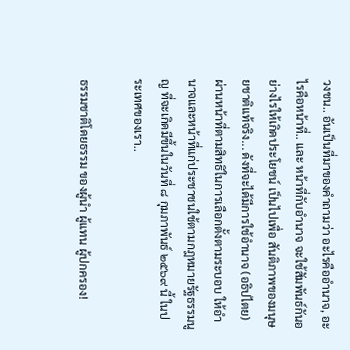วงชน.. อันเป็นที่มาของคำถามว่า อะไรคืออำนาจ, อะไรคือหน้าที่.. และ หน้าที่กับอำนาจ จะใช้สัมพันธ์กันอย่างไรให้เกิดประโยชน์ เป็นไปเพื่อ สันติภาพของมนุษยชาติแท้จริง... ดังที่จะได้มีการใช้อำนาจ (อธิปไตย) ผ่านหน้าที่ตามสิทธิในการเลือกตั้งตามระบอบ ให้อำนาจและหน้าที่แก่ประชาชนใช้ตามกฎหมายรัฐธรรมนูญ ที่จะเกิดมีขึ้นในวันที่ ๘ กุมภาพันธ์ ๒๕๖๙ นี้ ในประเทศของเรา..

ธรรมชาติโดยธรรม ของผู้นำ ผู้แทน ผู้ปกครอง!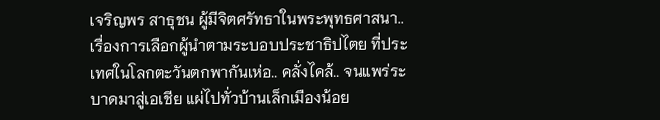เจริญพร สาธุชน ผู้มีจิตศรัทธาในพระพุทธศาสนา.. เรื่องการเลือกผู้นำตามระบอบประชาธิปไตย ที่ประเทศในโลกตะวันตกพากันเห่อ.. คลั่งไคล้.. จนแพร่ระบาดมาสู่เอเชีย แผ่ไปทั่วบ้านเล็กเมืองน้อย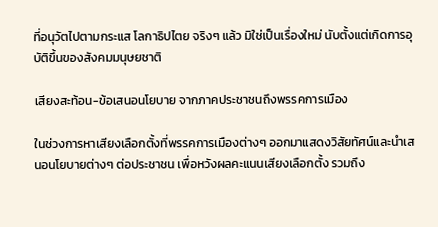ที่อนุวัตไปตามกระแส โลกาธิปไตย จริงๆ แล้ว มิใช่เป็นเรื่องใหม่ นับตั้งแต่เกิดการอุบัติขึ้นของสังคมมนุษยชาติ

เสียงสะท้อน-ข้อเสนอนโยบาย จากภาคประชาชนถึงพรรคการเมือง

ในช่วงการหาเสียงเลือกตั้งที่พรรคการเมืองต่างๆ ออกมาแสดงวิสัยทัศน์และนำเสนอนโยบายต่างๆ ต่อประชาชน เพื่อหวังผลคะแนนเสียงเลือกตั้ง รวมถึง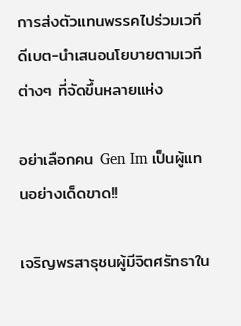การส่งตัวแทนพรรคไปร่วมเวทีดีเบต-นำเสนอนโยบายตามเวทีต่างๆ ที่จัดขึ้นหลายแห่ง

อย่าเลือกคน Gen Im เป็นผู้แทนอย่างเด็ดขาด!!

เจริญพรสาธุชนผู้มีจิตศรัทธาใน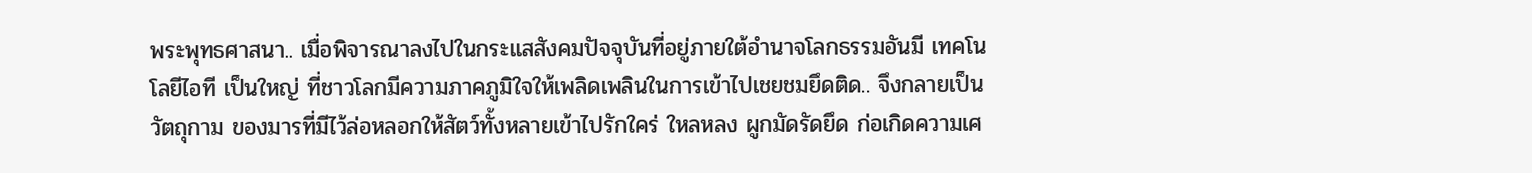พระพุทธศาสนา.. เมื่อพิจารณาลงไปในกระแสสังคมปัจจุบันที่อยู่ภายใต้อำนาจโลกธรรมอันมี เทคโนโลยีไอที เป็นใหญ่ ที่ชาวโลกมีความภาคภูมิใจให้เพลิดเพลินในการเข้าไปเชยชมยึดติด.. จึงกลายเป็น วัตถุกาม ของมารที่มีไว้ล่อหลอกให้สัตว์ทั้งหลายเข้าไปรักใคร่ ใหลหลง ผูกมัดรัดยึด ก่อเกิดความเศ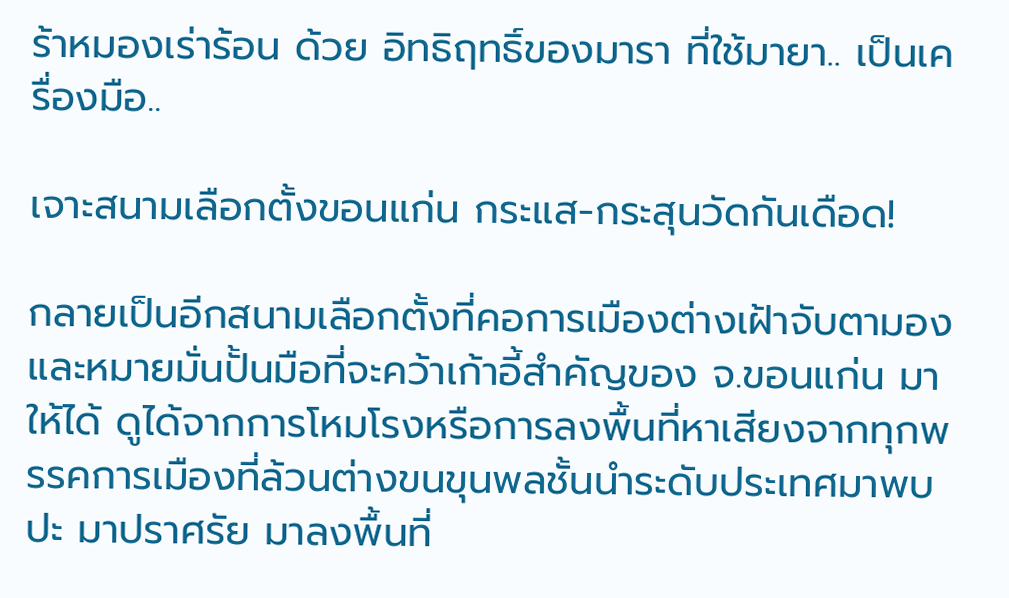ร้าหมองเร่าร้อน ด้วย อิทธิฤทธิ์ของมารา ที่ใช้มายา.. เป็นเครื่องมือ..

เจาะสนามเลือกตั้งขอนแก่น กระแส-กระสุนวัดกันเดือด!

กลายเป็นอีกสนามเลือกตั้งที่คอการเมืองต่างเฝ้าจับตามองและหมายมั่นปั้นมือที่จะคว้าเก้าอี้สำคัญของ จ.ขอนแก่น มาให้ได้ ดูได้จากการโหมโรงหรือการลงพื้นที่หาเสียงจากทุกพรรคการเมืองที่ล้วนต่างขนขุนพลชั้นนำระดับประเทศมาพบปะ มาปราศรัย มาลงพื้นที่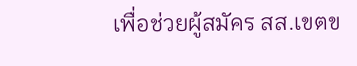เพื่อช่วยผู้สมัคร สส.เขตข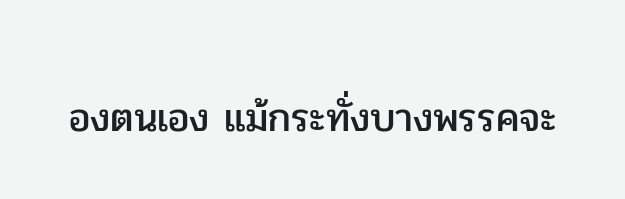องตนเอง แม้กระทั่งบางพรรคจะ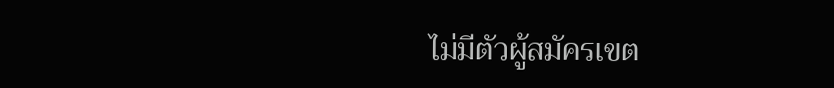ไม่มีตัวผู้สมัครเขต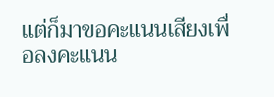แต่ก็มาขอคะแนนเสียงเพื่อลงคะแนน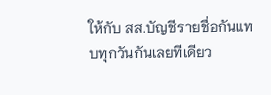ให้กับ สส.บัญชีรายชื่อกันแทบทุกวันกันเลยทีเดียว